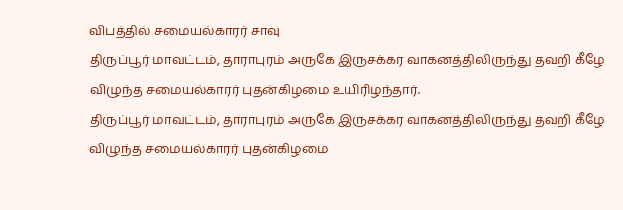விபத்தில் சமையல்காரர் சாவு
திருப்பூர் மாவட்டம், தாராபுரம் அருகே இருசக்கர வாகனத்திலிருந்து தவறி கீழே விழுந்த சமையல்காரர் புதன்கிழமை உயிரிழந்தார்.
திருப்பூர் மாவட்டம், தாராபுரம் அருகே இருசக்கர வாகனத்திலிருந்து தவறி கீழே விழுந்த சமையல்காரர் புதன்கிழமை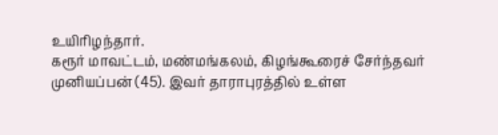உயிரிழந்தார்.
கரூர் மாவட்டம், மண்மங்கலம், கிழங்கூரைச் சேர்ந்தவர் முனியப்பன் (45). இவர் தாராபுரத்தில் உள்ள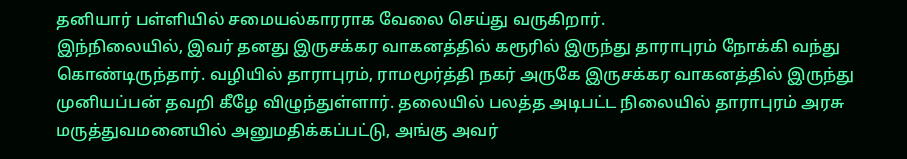தனியார் பள்ளியில் சமையல்காரராக வேலை செய்து வருகிறார்.
இந்நிலையில், இவர் தனது இருசக்கர வாகனத்தில் கரூரில் இருந்து தாராபுரம் நோக்கி வந்து கொண்டிருந்தார். வழியில் தாராபுரம், ராமமூர்த்தி நகர் அருகே இருசக்கர வாகனத்தில் இருந்து முனியப்பன் தவறி கீழே விழுந்துள்ளார். தலையில் பலத்த அடிபட்ட நிலையில் தாராபுரம் அரசு மருத்துவமனையில் அனுமதிக்கப்பட்டு, அங்கு அவர்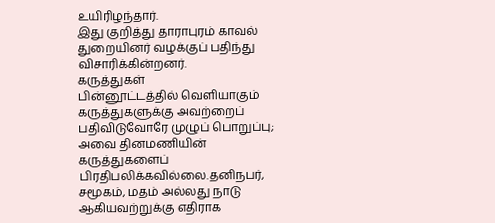உயிரிழந்தார்.
இது குறித்து தாராபுரம் காவல் துறையினர் வழக்குப் பதிந்து விசாரிக்கின்றனர்.
கருத்துகள்
பின்னூட்டத்தில் வெளியாகும் கருத்துகளுக்கு அவற்றைப் பதிவிடுவோரே முழுப் பொறுப்பு; அவை தினமணியின் கருத்துகளைப் பிரதிபலிக்கவில்லை.தனிநபர், சமூகம், மதம் அல்லது நாடு ஆகியவற்றுக்கு எதிராக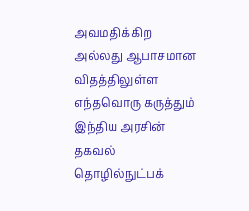அவமதிக்கிற அல்லது ஆபாசமான விதத்திலுள்ள எந்தவொரு கருத்தும் இந்திய அரசின் தகவல் தொழில்நுட்பக்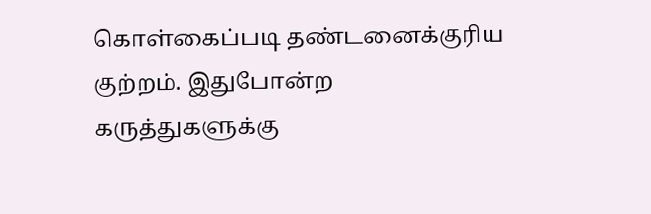கொள்கைப்படி தண்டனைக்குரிய குற்றம். இதுபோன்ற கருத்துகளுக்கு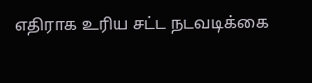எதிராக உரிய சட்ட நடவடிக்கை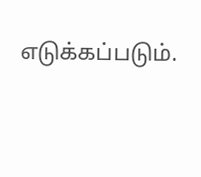எடுக்கப்படும்.